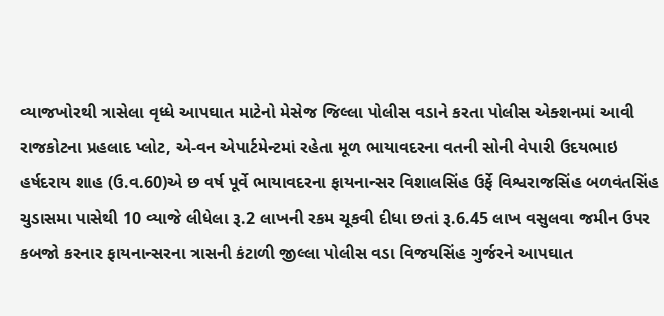વ્યાજખોરથી ત્રાસેલા વૃધ્ધે આપઘાત માટેનો મેસેજ જિલ્લા પોલીસ વડાને કરતા પોલીસ એક્શનમાં આવી
રાજકોટના પ્રહલાદ પ્લોટ, એ-વન એપાર્ટમેન્ટમાં રહેતા મૂળ ભાયાવદરના વતની સોની વેપારી ઉદયભાઇ હર્ષદરાય શાહ (ઉ.વ.60)એ છ વર્ષ પૂર્વે ભાયાવદરના ફાયનાન્સર વિશાલસિંહ ઉર્ફે વિશ્વરાજસિંહ બળવંતસિંહ ચુડાસમા પાસેથી 10 વ્યાજે લીધેલા રૂ.2 લાખની રકમ ચૂકવી દીધા છતાં રૂ.6.45 લાખ વસુલવા જમીન ઉપર કબજો કરનાર ફાયનાન્સરના ત્રાસની કંટાળી જીલ્લા પોલીસ વડા વિજયસિંહ ગુર્જરને આપઘાત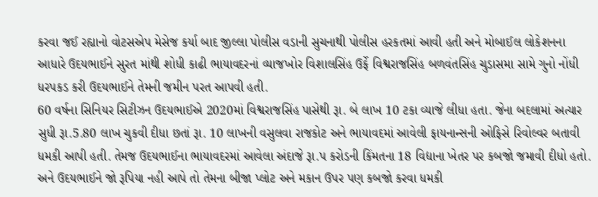કરવા જઈ રહ્યાનો વોટસએપ મેસેજ કર્યા બાદ જીલ્લા પોલીસ વડાની સુચનાથી પોલીસ હરકતમાં આવી હતી અને મોબાઈલ લોકેશનના આધારે ઉદયભાઈને સુરત માંથી શોધી કાઢી ભાયાવદરનાં વ્યાજખોર વિશાલસિંહ ઉર્ફે વિશ્વરાજસિંહ બળવંતસિંહ ચુડાસમા સામે ગુનો નોંધી ધરપકડ કરી ઉદયભાઈને તેમની જમીન પરત આપવી હતી.
60 વર્ષના સિનિયર સિટીઝન ઉદયભાઈએ 2020માં વિશ્વરાજસિંહ પાસેથી રૂા. બે લાખ 10 ટકા વ્યાજે લીધા હતા. જેના બદલામાં અત્યાર સુધી રૂા.5.80 લાખ ચુકવી દીધા છતાં રૂા. 10 લાખની વસુલવા રાજકોટ અને ભાયાવદમાં આવેલી ફાયનાન્સની ઓફિસે રિવોલ્વર બતાવી ધમકી આપી હતી. તેમજ ઉદયભાઈના ભાયાવદરમાં આવેલા અંદાજે રૂા.પ કરોડની કિંમતના 18 વિદ્યાના ખેતર પર કબજો જમાવી દીધો હતો. અને ઉદયભાઈને જો રૂપિયા નહી આપે તો તેમના બીજા પ્લોટ અને મકાન ઉપર પણ કબજો કરવા ધમકી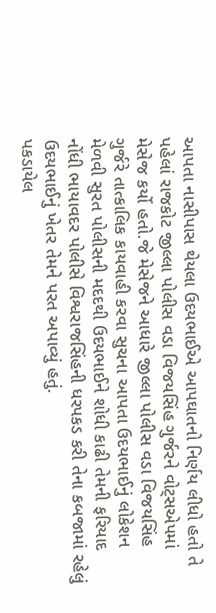આપતા નાસીપાસ થેયલા ઉદયભાઈએ આપઘાતનો નિર્ણય લીધો હતો તે પહેલાં રાજકોટ જીલ્લા પોલીસ વડા વિજયસિંહ ગુર્જરને વોટ્સએપમાં મેસેજ કર્યો હતો.જે મેસેજને આધારે જીલ્લા પોલીસ વડા વિજયસિંહ ગુર્જરે તાત્કાલિક કાયવાહી કરવા સુચના આપતા ઉદયભાઈનું લોકેશન મેળવી સુરત પોલીસની મદદથી ઉદયભાઈને શોધી કાઢી તેમની ફરિયાદ નોંધી ભાયાવદર પોલીસે વિશ્વરાજસિંહની ધરપકડ કરી તેના કબજામાં રહેલું ઉદયભાઈનું ખેતર તેમને પરત અપાવ્યું હતું.
પકડાયેલ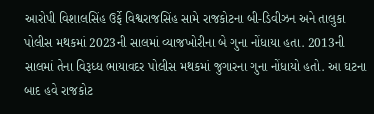આરોપી વિશાલસિંહ ઉર્ફે વિશ્વરાજસિંહ સામે રાજકોટના બી-ડિવીઝન અને તાલુકા પોલીસ મથકમાં 2023ની સાલમાં વ્યાજખોરીના બે ગુના નોંધાયા હતા. 2013ની સાલમાં તેના વિરૂધ્ધ ભાયાવદર પોલીસ મથકમાં જુગારના ગુના નોંધાયો હતો. આ ઘટના બાદ હવે રાજકોટ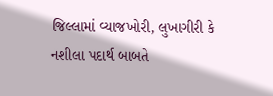જિલ્લામાં વ્યાજખોરી, લુખાગીરી કે નશીલા પદાર્થ બાબતે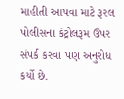માહીતી આપવા માટે રૂરલ પોલીસના કંટ્રોલરૂમ ઉપર સંપર્ક કરવા પણ અનુરોધ કર્યો છે.